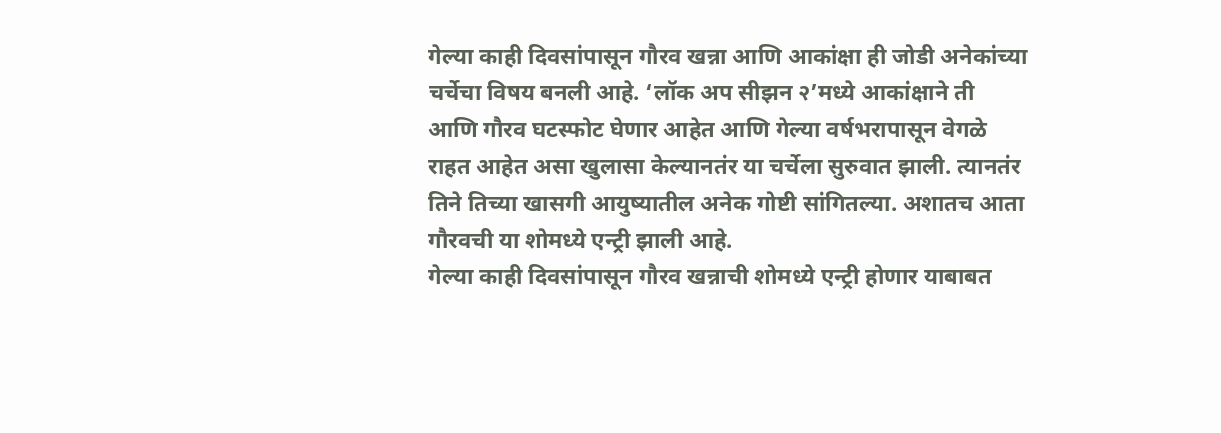गेल्या काही दिवसांपासून गौरव खन्ना आणि आकांक्षा ही जोडी अनेकांच्या चर्चेचा विषय बनली आहे. ‘लॉक अप सीझन २’मध्ये आकांक्षाने ती आणि गौरव घटस्फोट घेणार आहेत आणि गेल्या वर्षभरापासून वेगळे राहत आहेत असा खुलासा केल्यानतंर या चर्चेला सुरुवात झाली. त्यानतंर तिने तिच्या खासगी आयुष्यातील अनेक गोष्टी सांगितल्या. अशातच आता गौरवची या शोमध्ये एन्ट्री झाली आहे.
गेल्या काही दिवसांपासून गौरव खन्नाची शोमध्ये एन्ट्री होणार याबाबत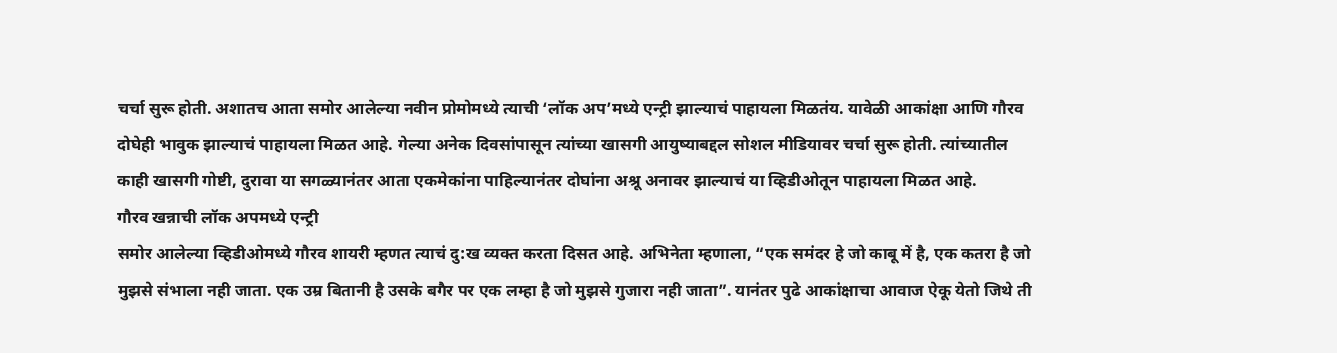चर्चा सुरू होती. अशातच आता समोर आलेल्या नवीन प्रोमोमध्ये त्याची ‘लॉक अप’मध्ये एन्ट्री झाल्याचं पाहायला मिळतंय. यावेळी आकांक्षा आणि गौरव दोघेही भावुक झाल्याचं पाहायला मिळत आहे. गेल्या अनेक दिवसांपासून त्यांच्या खासगी आयुष्याबद्दल सोशल मीडियावर चर्चा सुरू होती. त्यांच्यातील काही खासगी गोष्टी, दुरावा या सगळ्यानंतर आता एकमेकांना पाहिल्यानंतर दोघांना अश्रू अनावर झाल्याचं या व्हिडीओतून पाहायला मिळत आहे.
गौरव खन्नाची लॉक अपमध्ये एन्ट्री
समोर आलेल्या व्हिडीओमध्ये गौरव शायरी म्हणत त्याचं दु:ख व्यक्त करता दिसत आहे. अभिनेता म्हणाला, “एक समंदर हे जो काबू में है, एक कतरा है जो मुझसे संभाला नही जाता. एक उम्र बितानी है उसके बगैर पर एक लम्हा है जो मुझसे गुजारा नही जाता”. यानंतर पुढे आकांक्षाचा आवाज ऐकू येतो जिथे ती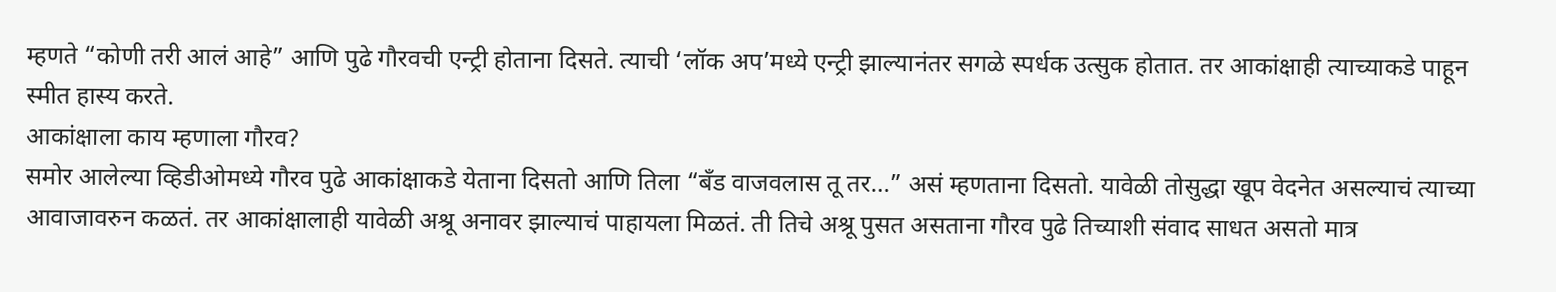म्हणते “कोणी तरी आलं आहे” आणि पुढे गौरवची एन्ट्री होताना दिसते. त्याची ‘लॉक अप’मध्ये एन्ट्री झाल्यानंतर सगळे स्पर्धक उत्सुक होतात. तर आकांक्षाही त्याच्याकडे पाहून स्मीत हास्य करते.
आकांक्षाला काय म्हणाला गौरव?
समोर आलेल्या व्हिडीओमध्ये गौरव पुढे आकांक्षाकडे येताना दिसतो आणि तिला “बँड वाजवलास तू तर…” असं म्हणताना दिसतो. यावेळी तोसुद्धा खूप वेदनेत असल्याचं त्याच्या आवाजावरुन कळतं. तर आकांक्षालाही यावेळी अश्रू अनावर झाल्याचं पाहायला मिळतं. ती तिचे अश्रू पुसत असताना गौरव पुढे तिच्याशी संवाद साधत असतो मात्र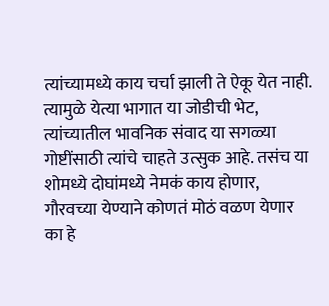त्यांच्यामध्ये काय चर्चा झाली ते ऐकू येत नाही. त्यामुळे येत्या भागात या जोडीची भेट, त्यांच्यातील भावनिक संवाद या सगळ्या गोष्टींसाठी त्यांचे चाहते उत्सुक आहे. तसंच या शोमध्ये दोघांमध्ये नेमकं काय होणार, गौरवच्या येण्याने कोणतं मोठं वळण येणार का हे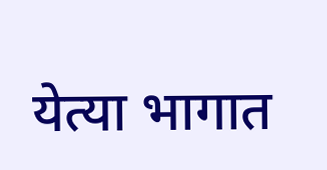येत्या भागात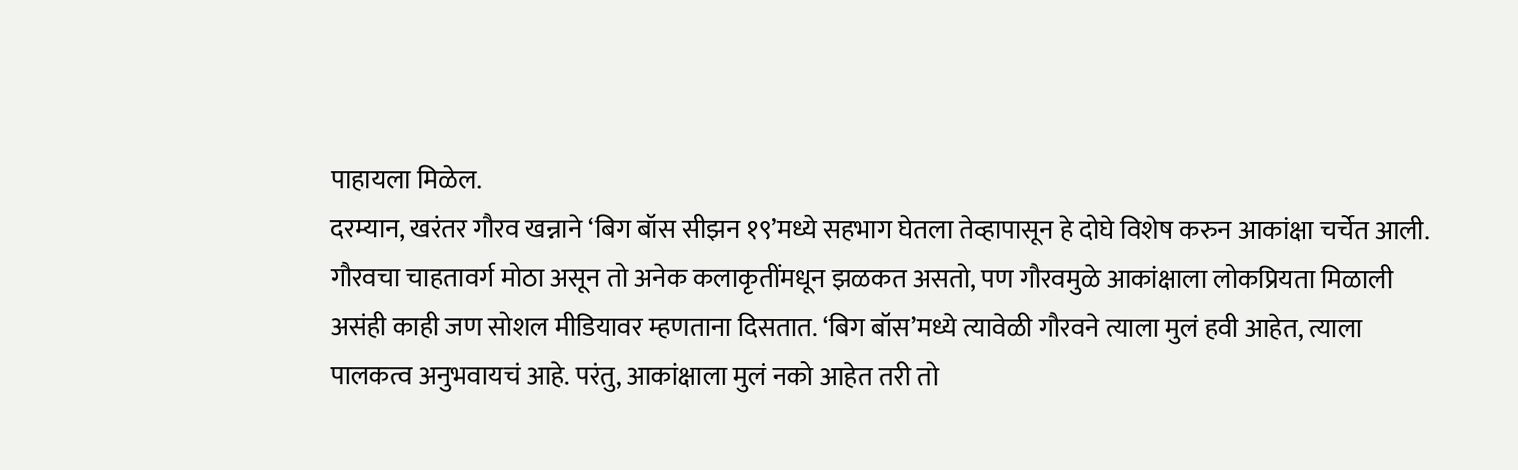पाहायला मिळेल.
दरम्यान, खरंतर गौरव खन्नाने ‘बिग बॉस सीझन १९’मध्ये सहभाग घेतला तेव्हापासून हे दोघे विशेष करुन आकांक्षा चर्चेत आली. गौरवचा चाहतावर्ग मोठा असून तो अनेक कलाकृतींमधून झळकत असतो, पण गौरवमुळे आकांक्षाला लोकप्रियता मिळाली असंही काही जण सोशल मीडियावर म्हणताना दिसतात. ‘बिग बॉस’मध्ये त्यावेळी गौरवने त्याला मुलं हवी आहेत, त्याला पालकत्व अनुभवायचं आहे. परंतु, आकांक्षाला मुलं नको आहेत तरी तो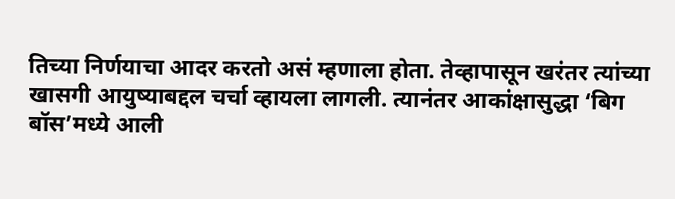तिच्या निर्णयाचा आदर करतो असं म्हणाला होता. तेव्हापासून खरंतर त्यांच्या खासगी आयुष्याबद्दल चर्चा व्हायला लागली. त्यानंतर आकांक्षासुद्धा ‘बिग बॉस’मध्ये आली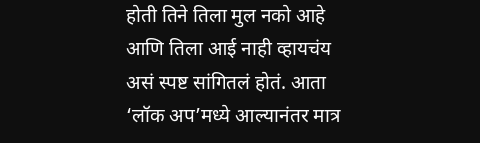होती तिने तिला मुल नको आहे आणि तिला आई नाही व्हायचंय असं स्पष्ट सांगितलं होतं. आता ‘लॉक अप’मध्ये आल्यानंतर मात्र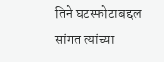तिने घटस्फोटाबद्दल सांगत त्यांच्या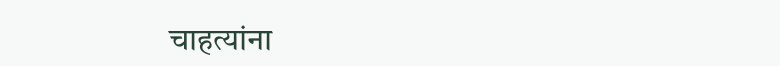चाहत्यांना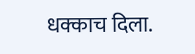धक्काच दिला.